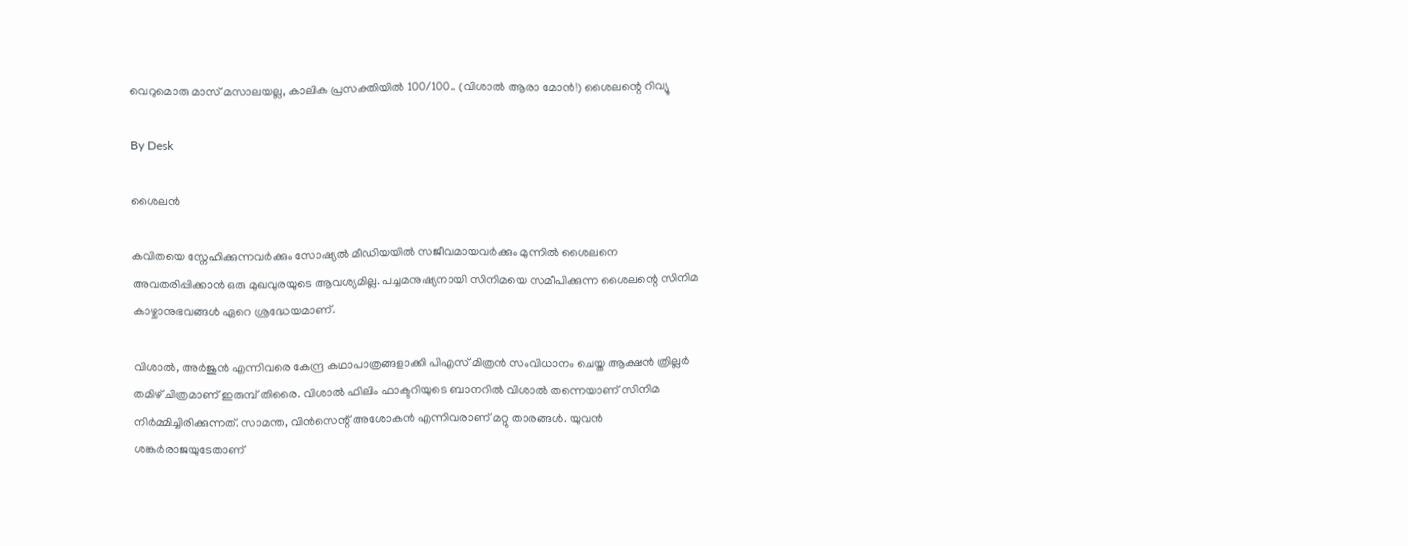വെറുമൊരു മാസ് മസാലയല്ല, കാലിക പ്രസക്തിയിൽ 100/100.. (വിശാൽ ആരാ മോൻ!) ശൈലന്റെ റിവ്യൂ

By Desk

ശൈലൻ

കവിതയെ സ്നേഹിക്കുന്നവർക്കും സോഷ്യൽ മീഡിയയിൽ സജീവമായവർക്കും മുന്നിൽ ശൈലനെ അവതരിപ്പിക്കാൻ ഒരു മുഖവുരയുടെ ആവശ്യമില്ല. പച്ചമനുഷ്യനായി സിനിമയെ സമീപിക്കുന്ന ശൈലന്റെ സിനിമ കാഴ്ചാനുഭവങ്ങൾ ഏറെ ശ്രദ്ധേയമാണ്.

വിശാല്‍, അര്‍ജുന്‍ എന്നിവരെ കേന്ദ്ര കഥാപാത്രങ്ങളാക്കി പിഎസ് മിത്രന്‍ സംവിധാനം ചെയ്ത ആക്ഷന്‍ ത്രില്ലര്‍ തമിഴ് ചിത്രമാണ് ഇരുമ്പ് തിരൈ. വിശാല്‍ ഫിലിം ഫാക്ടറിയുടെ ബാനറില്‍ വിശാല്‍ തന്നെയാണ് സിനിമ നിര്‍മ്മിച്ചിരിക്കുന്നത്. സാമന്ത, വിന്‍സെന്റ് അശോകന്‍ എന്നിവരാണ് മറ്റു താരങ്ങള്‍. യുവന്‍ ശങ്കര്‍രാജയുടേതാണ്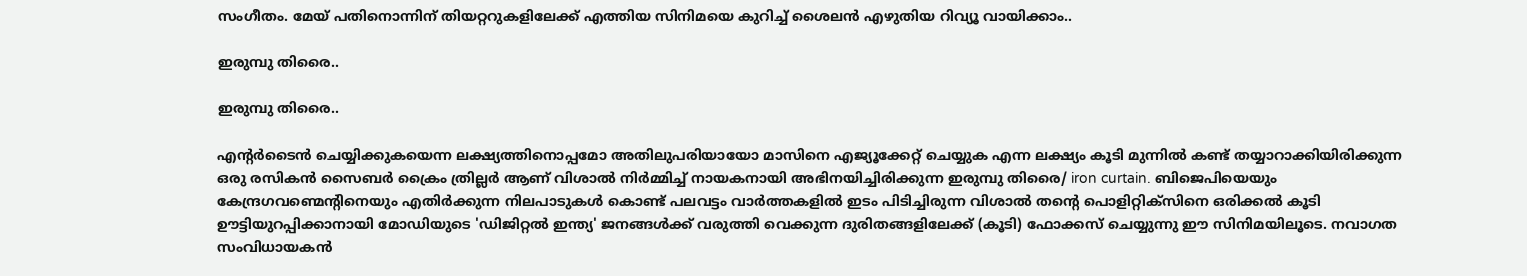സംഗീതം. മേയ് പതിനൊന്നിന് തിയറ്ററുകളിലേക്ക് എത്തിയ സിനിമയെ കുറിച്ച് ശൈലന്‍ എഴുതിയ റിവ്യൂ വായിക്കാം..

ഇരുമ്പു തിരൈ..

ഇരുമ്പു തിരൈ..

എന്റർടൈൻ ചെയ്യിക്കുകയെന്ന ലക്ഷ്യത്തിനൊപ്പമോ അതിലുപരിയായോ മാസിനെ എജ്യൂക്കേറ്റ് ചെയ്യുക എന്ന ലക്ഷ്യം കൂടി മുന്നിൽ കണ്ട് തയ്യാറാക്കിയിരിക്കുന്ന ഒരു രസികൻ സൈബർ ക്രൈം ത്രില്ലർ ആണ് വിശാൽ നിർമ്മിച്ച് നായകനായി അഭിനയിച്ചിരിക്കുന്ന ഇരുമ്പു തിരൈ/ iron curtain. ബിജെപിയെയും കേന്ദ്രഗവണ്മെന്റിനെയും എതിർക്കുന്ന നിലപാടുകൾ കൊണ്ട് പലവട്ടം വാർത്തകളിൽ ഇടം പിടിച്ചിരുന്ന വിശാൽ തന്റെ പൊളിറ്റിക്സിനെ ഒരിക്കൽ കൂടി ഊട്ടിയുറപ്പിക്കാനായി മോഡിയുടെ 'ഡിജിറ്റൽ ഇന്ത്യ' ജനങ്ങൾക്ക് വരുത്തി വെക്കുന്ന ദുരിതങ്ങളിലേക്ക് (കൂടി) ഫോക്കസ് ചെയ്യുന്നു ഈ സിനിമയിലൂടെ. നവാഗത സംവിധായകൻ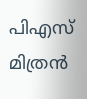പിഎസ് മിത്രൻ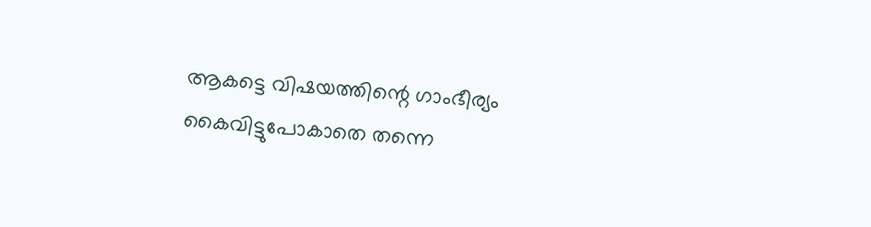ആകട്ടെ വിഷയത്തിന്റെ ഗാംഭീര്യം കൈവിട്ടുപോകാതെ തന്നെ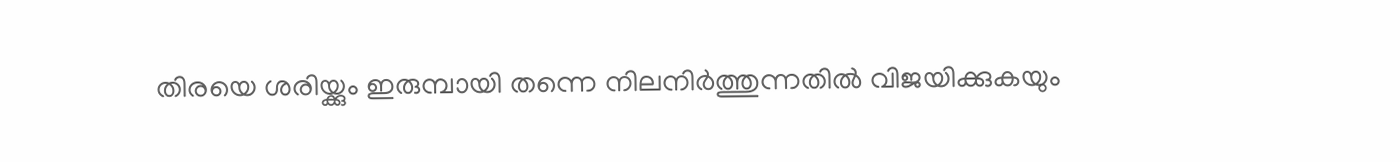തിരയെ ശരിയ്ക്കും ഇരുമ്പായി തന്നെ നിലനിർത്തുന്നതിൽ വിജയിക്കുകയും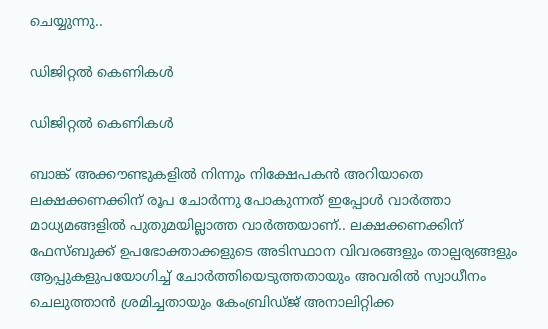ചെയ്യുന്നു..

ഡിജിറ്റൽ കെണികൾ

ഡിജിറ്റൽ കെണികൾ

ബാങ്ക് അക്കൗണ്ടുകളിൽ നിന്നും നിക്ഷേപകൻ അറിയാതെ ലക്ഷക്കണക്കിന് രൂപ ചോർന്നു പോകുന്നത് ഇപ്പോൾ വാർത്താ മാധ്യമങ്ങളിൽ പുതുമയില്ലാത്ത വാർത്തയാണ്.. ലക്ഷക്കണക്കിന് ഫേസ്ബുക്ക് ഉപഭോക്താക്കളുടെ അടിസ്ഥാന വിവരങ്ങളും താല്പര്യങ്ങളും ആപ്പുകളുപയോഗിച്ച് ചോർത്തിയെടുത്തതായും അവരിൽ സ്വാധീനം ചെലുത്താൻ ശ്രമിച്ചതായും കേംബ്രിഡ്ജ് അനാലിറ്റിക്ക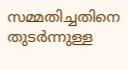സമ്മതിച്ചതിനെ തുടർന്നുള്ള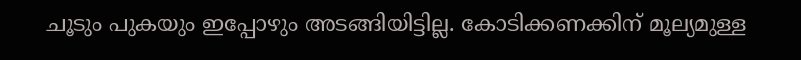ചൂടും പുകയും ഇപ്പോഴും അടങ്ങിയിട്ടില്ല. കോടിക്കണക്കിന് മൂല്യമുള്ള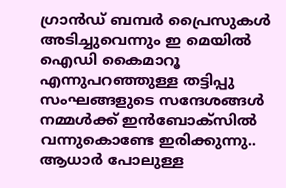ഗ്രാൻഡ് ബമ്പർ പ്രൈസുകൾ അടിച്ചുവെന്നും ഇ മെയിൽ ഐഡി കൈമാറൂ എന്നുപറഞ്ഞുള്ള തട്ടിപ്പു സംഘങ്ങളുടെ സന്ദേശങ്ങൾ നമ്മൾക്ക് ഇൻബോക്സിൽ വന്നുകൊണ്ടേ ഇരിക്കുന്നു.. ആധാർ പോലുള്ള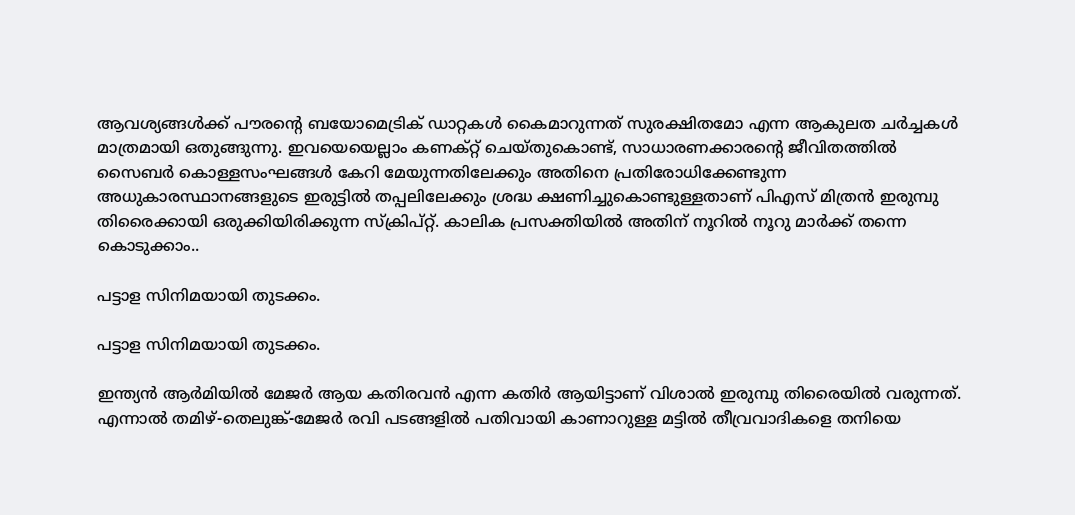ആവശ്യങ്ങൾക്ക് പൗരന്റെ ബയോമെട്രിക് ഡാറ്റകൾ കൈമാറുന്നത് സുരക്ഷിതമോ എന്ന ആകുലത ചർച്ചകൾ മാത്രമായി ഒതുങ്ങുന്നു. ഇവയെയെല്ലാം കണക്റ്റ് ചെയ്തുകൊണ്ട്, സാധാരണക്കാരന്റെ ജീവിതത്തിൽ സൈബർ കൊള്ളസംഘങ്ങൾ കേറി മേയുന്നതിലേക്കും അതിനെ പ്രതിരോധിക്കേണ്ടുന്ന അധുകാരസ്ഥാനങ്ങളുടെ ഇരുട്ടിൽ തപ്പലിലേക്കും ശ്രദ്ധ ക്ഷണിച്ചുകൊണ്ടുള്ളതാണ് പിഎസ് മിത്രൻ ഇരുമ്പു തിരൈക്കായി ഒരുക്കിയിരിക്കുന്ന സ്ക്രിപ്റ്റ്. കാലിക പ്രസക്തിയിൽ അതിന് നൂറിൽ നൂറു മാർക്ക് തന്നെ കൊടുക്കാം..

പട്ടാള സിനിമയായി തുടക്കം.

പട്ടാള സിനിമയായി തുടക്കം.

ഇന്ത്യൻ ആർമിയിൽ മേജർ ആയ കതിരവൻ എന്ന കതിർ ആയിട്ടാണ് വിശാൽ ഇരുമ്പു തിരൈയിൽ വരുന്നത്. എന്നാൽ തമിഴ്-തെലുങ്ക്-മേജർ രവി പടങ്ങളിൽ പതിവായി കാണാറുള്ള മട്ടിൽ തീവ്രവാദികളെ തനിയെ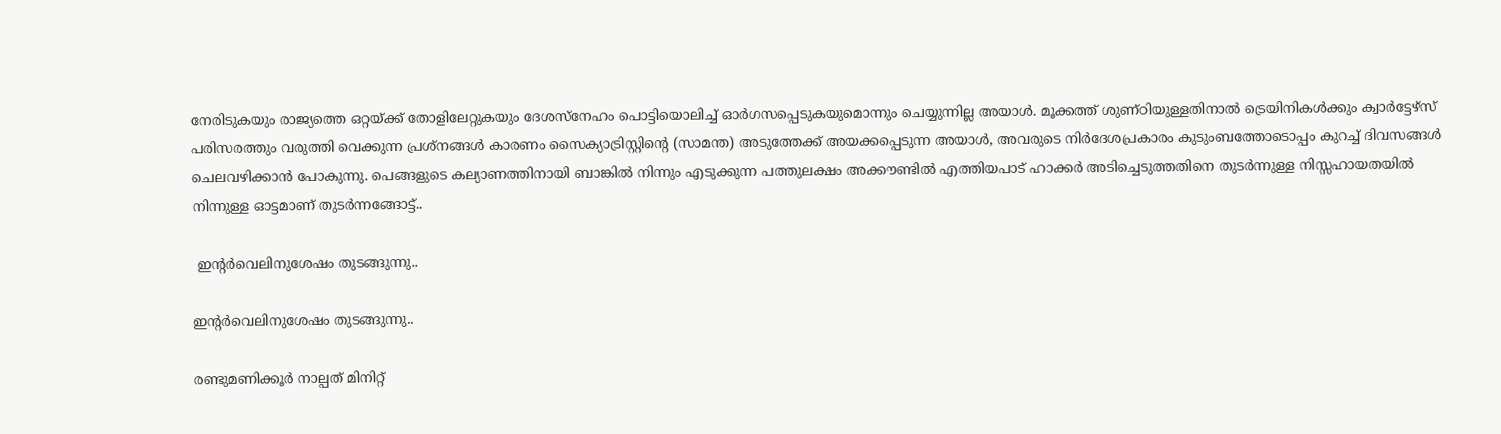നേരിടുകയും രാജ്യത്തെ ഒറ്റയ്ക്ക് തോളിലേറ്റുകയും ദേശസ്നേഹം പൊട്ടിയൊലിച്ച് ഓർഗസപ്പെടുകയുമൊന്നും ചെയ്യുന്നില്ല അയാൾ. മൂക്കത്ത് ശുണ്ഠിയുള്ളതിനാൽ ട്രെയിനികൾക്കും ക്വാർട്ടേഴ്സ് പരിസരത്തും വരുത്തി വെക്കുന്ന പ്രശ്നങ്ങൾ കാരണം സൈക്യാട്രിസ്റ്റിന്റെ (സാമന്ത) അടുത്തേക്ക് അയക്കപ്പെടുന്ന അയാൾ, അവരുടെ നിർദേശപ്രകാരം കുടുംബത്തോടൊപ്പം കുറച്ച് ദിവസങ്ങൾ ചെലവഴിക്കാൻ പോകുന്നു. പെങ്ങളുടെ കല്യാണത്തിനായി ബാങ്കിൽ നിന്നും എടുക്കുന്ന പത്തുലക്ഷം അക്കൗണ്ടിൽ എത്തിയപാട് ഹാക്കർ അടിച്ചെടുത്തതിനെ തുടർന്നുള്ള നിസ്സഹായതയിൽ നിന്നുള്ള ഓട്ടമാണ് തുടർന്നങ്ങോട്ട്..

 ഇന്റർവെലിനുശേഷം തുടങ്ങുന്നു..

ഇന്റർവെലിനുശേഷം തുടങ്ങുന്നു..

രണ്ടുമണിക്കൂർ നാല്പത് മിനിറ്റ്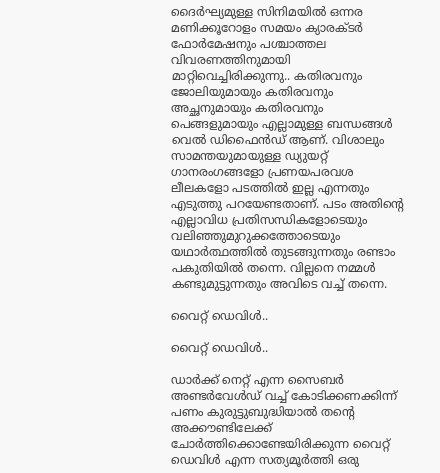ദൈർഘ്യമുള്ള സിനിമയിൽ ഒന്നര മണിക്കൂറോളം സമയം ക്യാരക്ടർ ഫോർമേഷനും പശ്ചാത്തല വിവരണത്തിനുമായി മാറ്റിവെച്ചിരിക്കുന്നു.. കതിരവനും ജോലിയുമായും കതിരവനും അച്ഛനുമായും കതിരവനും പെങ്ങളുമായും എല്ലാമുള്ള ബന്ധങ്ങൾ വെൽ ഡിഫൈൻഡ് ആണ്. വിശാലും സാമന്തയുമായുള്ള ഡ്യുയറ്റ് ഗാനരംഗങ്ങളോ പ്രണയപരവശ ലീലകളോ പടത്തിൽ ഇല്ല എന്നതും എടുത്തു പറയേണ്ടതാണ്. പടം അതിന്റെ എല്ലാവിധ പ്രതിസന്ധികളോടെയും വലിഞ്ഞുമുറുക്കത്തോടെയും യഥാർത്ഥത്തിൽ തുടങ്ങുന്നതും രണ്ടാം പകുതിയിൽ തന്നെ. വില്ലനെ നമ്മൾ കണ്ടുമുട്ടുന്നതും അവിടെ വച്ച് തന്നെ.

വൈറ്റ് ഡെവിൾ..

വൈറ്റ് ഡെവിൾ..

ഡാർക്ക് നെറ്റ് എന്ന സൈബർ അണ്ടർവേൾഡ് വച്ച് കോടിക്കണക്കിന്ന് പണം കുരുട്ടുബുദ്ധിയാൽ തന്റെ അക്കൗണ്ടിലേക്ക് ചോർത്തിക്കൊണ്ടേയിരിക്കുന്ന വൈറ്റ് ഡെവിൾ എന്ന സത്യമൂർത്തി ഒരു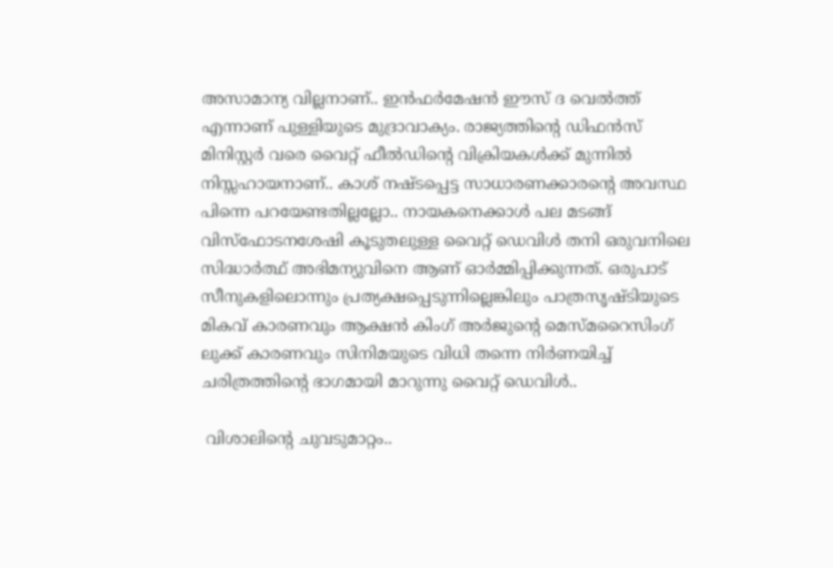അസാമാന്യ വില്ലനാണ്.. ഇൻഫർമേഷൻ ഈസ് ദ വെൽത്ത് എന്നാണ് പുള്ളിയുടെ മുദ്രാവാക്യം. രാജ്യത്തിന്റെ ഡിഫൻസ് മിനിസ്റ്റർ വരെ വൈറ്റ് ഫീൽഡിന്റെ വിക്രിയകൾക്ക് മുന്നിൽ നിസ്സഹായനാണ്.. കാശ് നഷ്ടപ്പെട്ട സാധാരണക്കാരന്റെ അവസ്ഥ പിന്നെ പറയേണ്ടതില്ലല്ലോ.. നായകനെക്കാൾ പല മടങ്ങ് വിസ്ഫോടനശേഷി കൂടുതലുള്ള വൈറ്റ് ഡെവിൾ തനി ഒരുവനിലെ സിദ്ധാർത്ഥ് അഭിമന്യുവിനെ ആണ് ഓർമ്മിപ്പിക്കുന്നത്. ഒരുപാട് സീനുകളിലൊന്നും പ്രത്യക്ഷപ്പെടുന്നില്ലെങ്കിലും പാത്രസൃഷ്ടിയുടെ മികവ് കാരണവും ആക്ഷൻ കിംഗ് അർജുന്റെ മെസ്മറൈസിംഗ് ലുക്ക് കാരണവും സിനിമയുടെ വിധി തന്നെ നിർണയിച്ച് ചരിത്രത്തിന്റെ ഭാഗമായി മാറുന്നു വൈറ്റ് ഡെവിൾ..

 വിശാലിന്റെ ചുവടുമാറ്റം..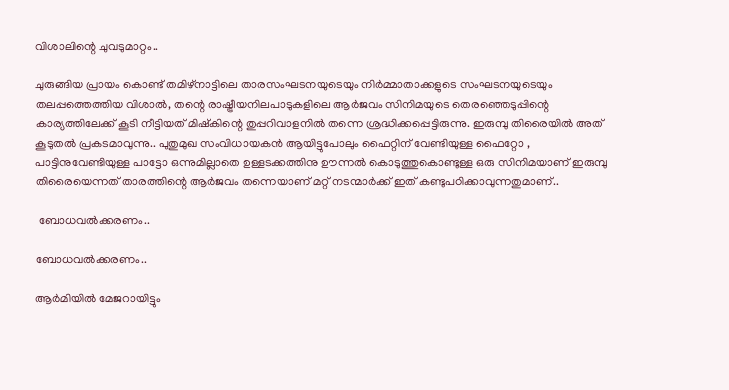വിശാലിന്റെ ചുവടുമാറ്റം..

ചുരുങ്ങിയ പ്രായം കൊണ്ട് തമിഴ്നാട്ടിലെ താരസംഘടനയുടെയും നിർമ്മാതാക്കളുടെ സംഘടനയുടെയും തലപ്പത്തെത്തിയ വിശാൽ, തന്റെ രാഷ്ട്രീയനിലപാടുകളിലെ ആർജവം സിനിമയുടെ തെരഞ്ഞെടുപ്പിന്റെ കാര്യത്തിലേക്ക് കൂടി നീട്ടിയത് മിഷ്കിന്റെ തുപ്പറിവാളനിൽ തന്നെ ശ്രദ്ധിക്കപ്പെട്ടിരുന്നു. ഇരുമ്പു തിരൈയിൽ അത് കൂടുതൽ പ്രകടമാവുന്നു.. പുതുമുഖ സംവിധായകൻ ആയിട്ടുപോലും ഫൈറ്റിന് വേണ്ടിയുള്ള ഫൈറ്റോ , പാട്ടിനുവേണ്ടിയുള്ള പാട്ടോ ഒന്നുമില്ലാതെ ഉള്ളടക്കത്തിനു ഊന്നൽ കൊടുത്തുകൊണ്ടുള്ള ഒരു സിനിമയാണ് ഇരുമ്പു തിരൈയെന്നത് താരത്തിന്റെ ആർജവം തന്നെയാണ് മറ്റ് നടന്മാർക്ക് ഇത് കണ്ടുപഠിക്കാവുന്നതുമാണ്..

 ബോധവൽക്കരണം..

ബോധവൽക്കരണം..

ആർമിയിൽ മേജറായിട്ടും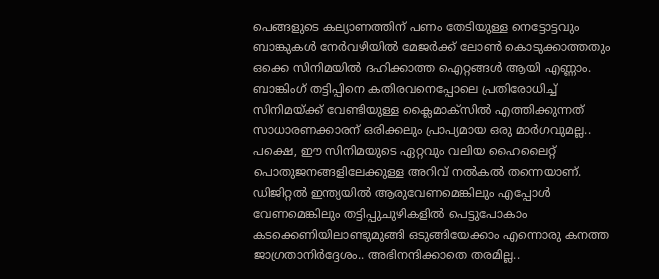പെങ്ങളുടെ കല്യാണത്തിന് പണം തേടിയുള്ള നെട്ടോട്ടവും ബാങ്കുകൾ നേർവഴിയിൽ മേജർക്ക് ലോൺ കൊടുക്കാത്തതും ഒക്കെ സിനിമയിൽ ദഹിക്കാത്ത ഐറ്റങ്ങൾ ആയി എണ്ണാം. ബാങ്കിംഗ് തട്ടിപ്പിനെ കതിരവനെപ്പോലെ പ്രതിരോധിച്ച് സിനിമയ്ക്ക് വേണ്ടിയുള്ള ക്ലൈമാക്സിൽ എത്തിക്കുന്നത് സാധാരണക്കാരന് ഒരിക്കലും പ്രാപ്യമായ ഒരു മാർഗവുമല്ല.. പക്ഷെ, ഈ സിനിമയുടെ ഏറ്റവും വലിയ ഹൈലൈറ്റ് പൊതുജനങ്ങളിലേക്കുള്ള അറിവ് നൽകൽ തന്നെയാണ്. ഡിജിറ്റൽ ഇന്ത്യയിൽ ആരുവേണമെങ്കിലും എപ്പോൾ വേണമെങ്കിലും തട്ടിപ്പുചുഴികളിൽ പെട്ടുപോകാം കടക്കെണിയിലാണ്ടുമുങ്ങി ഒടുങ്ങിയേക്കാം എന്നൊരു കനത്ത ജാഗ്രതാനിർദ്ദേശം.. അഭിനന്ദിക്കാതെ തരമില്ല..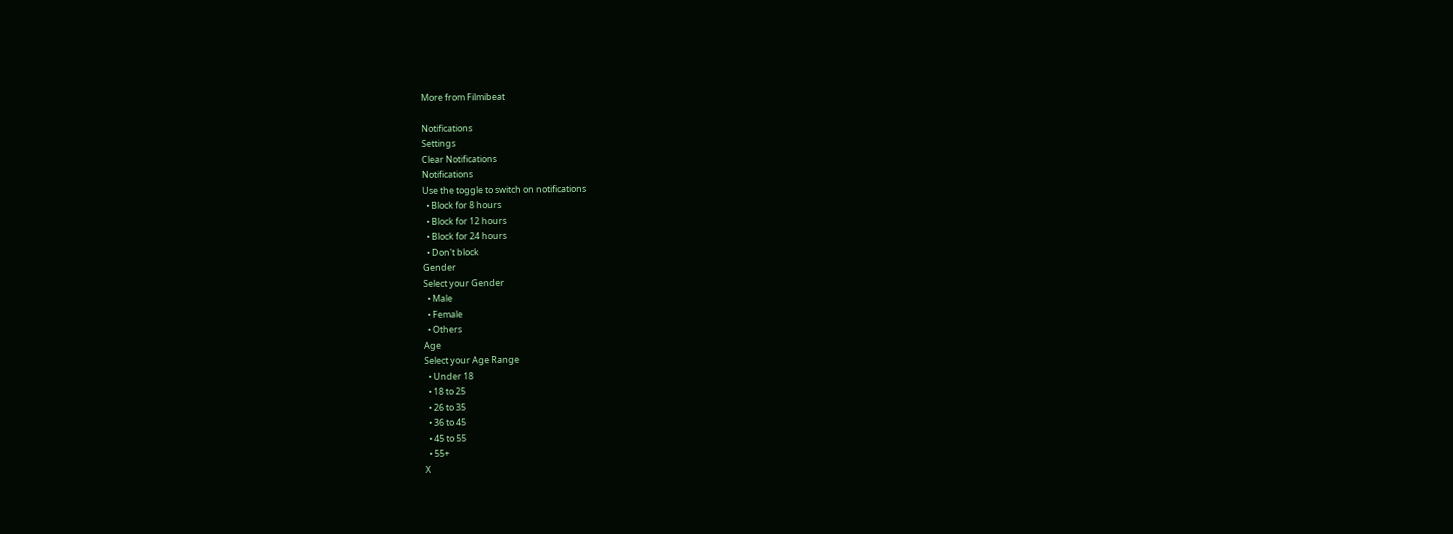More from Filmibeat

Notifications
Settings
Clear Notifications
Notifications
Use the toggle to switch on notifications
  • Block for 8 hours
  • Block for 12 hours
  • Block for 24 hours
  • Don't block
Gender
Select your Gender
  • Male
  • Female
  • Others
Age
Select your Age Range
  • Under 18
  • 18 to 25
  • 26 to 35
  • 36 to 45
  • 45 to 55
  • 55+
X